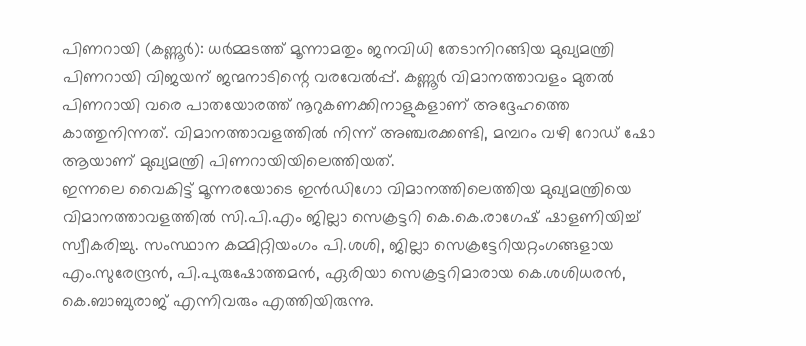പിണറായി (കണ്ണൂർ): ധർമ്മടത്ത് മൂന്നാമതും ജനവിധി തേടാനിറങ്ങിയ മുഖ്യമന്ത്രി പിണറായി വിജയന് ജന്മനാടിന്റെ വരവേൽപ്പ്. കണ്ണൂർ വിമാനത്താവളം മുതൽ പിണറായി വരെ പാതയോരത്ത് നൂറുകണക്കിനാളുകളാണ് അദ്ദേഹത്തെ കാത്തുനിന്നത്. വിമാനത്താവളത്തിൽ നിന്ന് അഞ്ചരക്കണ്ടി, മമ്പറം വഴി റോഡ് ഷോ ആയാണ് മുഖ്യമന്ത്രി പിണറായിയിലെത്തിയത്.
ഇന്നലെ വൈകിട്ട് മൂന്നരയോടെ ഇൻഡിഗോ വിമാനത്തിലെത്തിയ മുഖ്യമന്ത്രിയെ വിമാനത്താവളത്തിൽ സി.പി.എം ജില്ലാ സെക്രട്ടറി കെ.കെ.രാഗേഷ് ഷാളണിയിച്ച് സ്വീകരിച്ചു. സംസ്ഥാന കമ്മിറ്റിയംഗം പി.ശശി, ജില്ലാ സെക്രട്ടേറിയറ്റംഗങ്ങളായ എം.സുരേന്ദ്രൻ, പി.പുരുഷോത്തമൻ, ഏരിയാ സെക്രട്ടറിമാരായ കെ.ശശിധരൻ, കെ.ബാബുരാജ് എന്നിവരും എത്തിയിരുന്നു.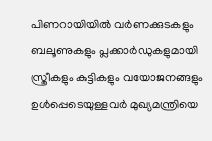പിണറായിയിൽ വർണക്കുടകളും ബലൂണുകളും പ്ലക്കാർഡുകളുമായി സ്ത്രീകളും കുട്ടികളും വയോജനങ്ങളും ഉൾപ്പെടെയുള്ളവർ മുഖ്യമന്ത്രിയെ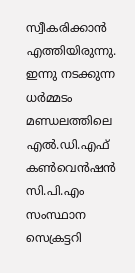സ്വീകരിക്കാൻ എത്തിയിരുന്നു. ഇന്നു നടക്കുന്ന ധർമ്മടം മണ്ഡലത്തിലെ എൽ.ഡി.എഫ് കൺവെൻഷൻ സി.പി.എം സംസ്ഥാന സെക്രട്ടറി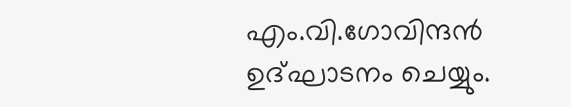എം.വി.ഗോവിന്ദൻ ഉദ്ഘാടനം ചെയ്യും.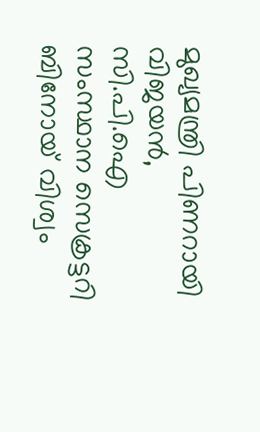മുഖ്യമന്ത്രി പിണറായി വിജയൻ, സി.പി.ഐ സംസ്ഥാന സെക്രട്ടറി ബിനോയ് വിശ്വം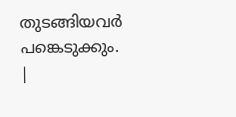തുടങ്ങിയവർ പങ്കെടുക്കും.
|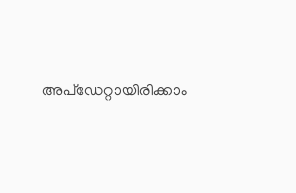അപ്ഡേറ്റായിരിക്കാം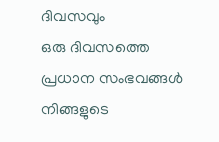ദിവസവും
ഒരു ദിവസത്തെ പ്രധാന സംഭവങ്ങൾ നിങ്ങളുടെ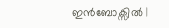ഇൻബോക്സിൽ |